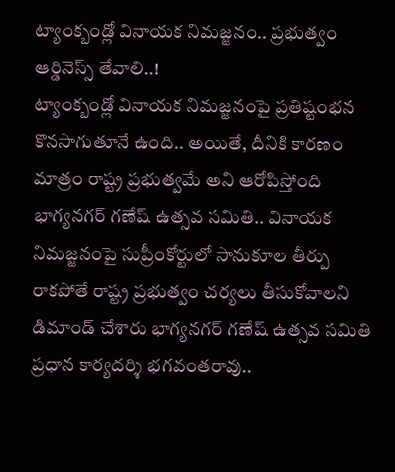ట్యాంక్బండ్లో వినాయక నిమజ్జనం.. ప్రభుత్వం ఆర్డినెస్స్ తేవాలి..!
ట్యాంక్బండ్లో వినాయక నిమజ్జనంపై ప్రతిష్టంభన కొనసాగుతూనే ఉంది.. అయితే, దీనికి కారణం మాత్రం రాష్ట్ర ప్రభుత్వమే అని ఆరోపిస్తోంది భాగ్యనగర్ గణేష్ ఉత్సవ సమితి.. వినాయక నిమజ్జనంపై సుప్రీంకోర్టులో సానుకూల తీర్పు రాకపోతే రాష్ట్ర ప్రభుత్వం చర్యలు తీసుకోవాలని డిమాండ్ చేశారు భాగ్యనగర్ గణేష్ ఉత్సవ సమితి ప్రధాన కార్యదర్శి భగవంతరావు..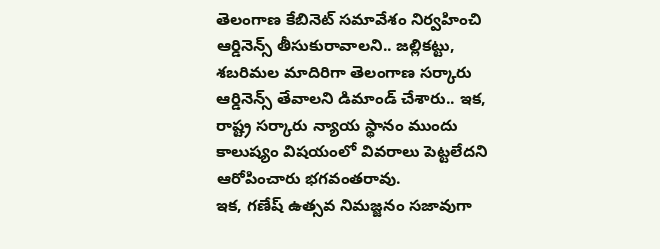తెలంగాణ కేబినెట్ సమావేశం నిర్వహించి ఆర్డినెన్స్ తీసుకురావాలని.. జల్లికట్టు, శబరిమల మాదిరిగా తెలంగాణ సర్కారు ఆర్డినెన్స్ తేవాలని డిమాండ్ చేశారు.. ఇక, రాష్ట్ర సర్కారు న్యాయ స్థానం ముందు కాలుష్యం విషయంలో వివరాలు పెట్టలేదని ఆరోపించారు భగవంతరావు.
ఇక, గణేష్ ఉత్సవ నిమజ్జనం సజావుగా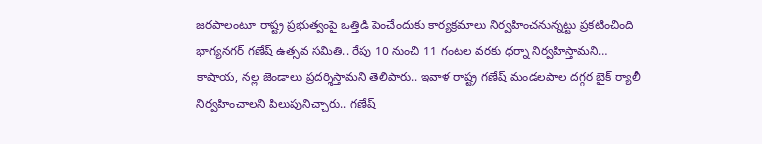జరపాలంటూ రాష్ట్ర ప్రభుత్వంపై ఒత్తిడి పెంచేందుకు కార్యక్రమాలు నిర్వహించనున్నట్టు ప్రకటించింది భాగ్యనగర్ గణేష్ ఉత్సవ సమితి.. రేపు 10 నుంచి 11 గంటల వరకు ధర్నా నిర్వహిస్తామని… కాషాయ, నల్ల జెండాలు ప్రదర్శిస్తామని తెలిపారు.. ఇవాళ రాష్ట్ర గణేష్ మండలపాల దగ్గర బైక్ ర్యాలీ నిర్వహించాలని పిలుపునిచ్చారు.. గణేష్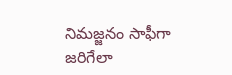నిమజ్జనం సాఫీగా జరిగేలా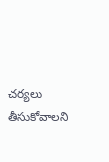చర్యలు తీసుకోవాలని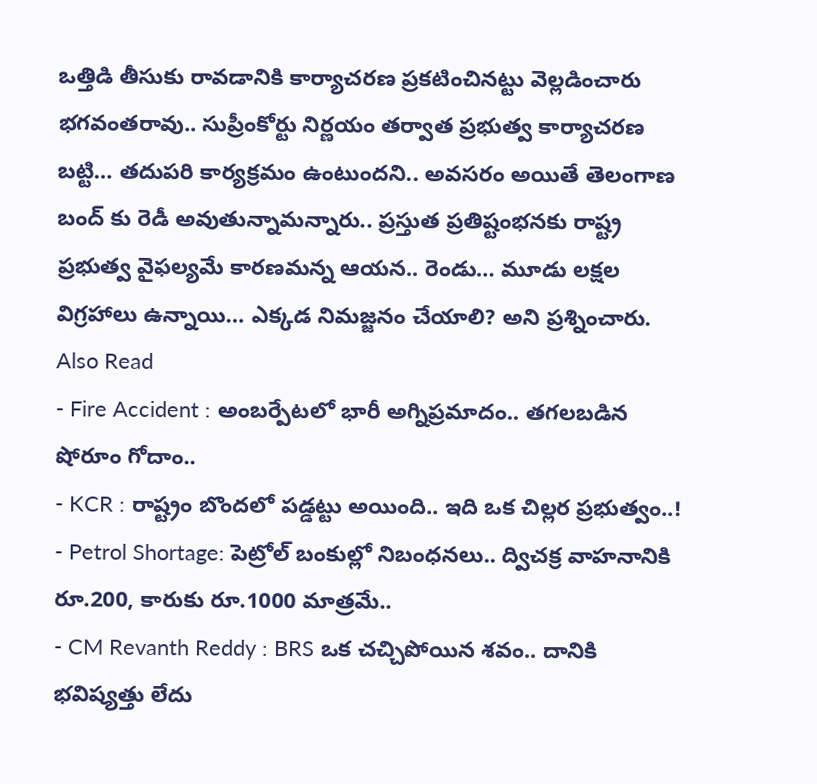ఒత్తిడి తీసుకు రావడానికి కార్యాచరణ ప్రకటించినట్టు వెల్లడించారు భగవంతరావు.. సుప్రీంకోర్టు నిర్ణయం తర్వాత ప్రభుత్వ కార్యాచరణ బట్టి… తదుపరి కార్యక్రమం ఉంటుందని.. అవసరం అయితే తెలంగాణ బంద్ కు రెడీ అవుతున్నామన్నారు.. ప్రస్తుత ప్రతిష్టంభనకు రాష్ట్ర ప్రభుత్వ వైఫల్యమే కారణమన్న ఆయన.. రెండు… మూడు లక్షల విగ్రహాలు ఉన్నాయి… ఎక్కడ నిమజ్జనం చేయాలి? అని ప్రశ్నించారు.
Also Read
- Fire Accident : అంబర్పేటలో భారీ అగ్నిప్రమాదం.. తగలబడిన షోరూం గోదాం..
- KCR : రాష్ట్రం బొందలో పడ్డట్టు అయింది.. ఇది ఒక చిల్లర ప్రభుత్వం..!
- Petrol Shortage: పెట్రోల్ బంకుల్లో నిబంధనలు.. ద్విచక్ర వాహనానికి రూ.200, కారుకు రూ.1000 మాత్రమే..
- CM Revanth Reddy : BRS ఒక చచ్చిపోయిన శవం.. దానికి భవిష్యత్తు లేదు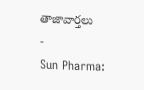తాజావార్తలు
-
Sun Pharma: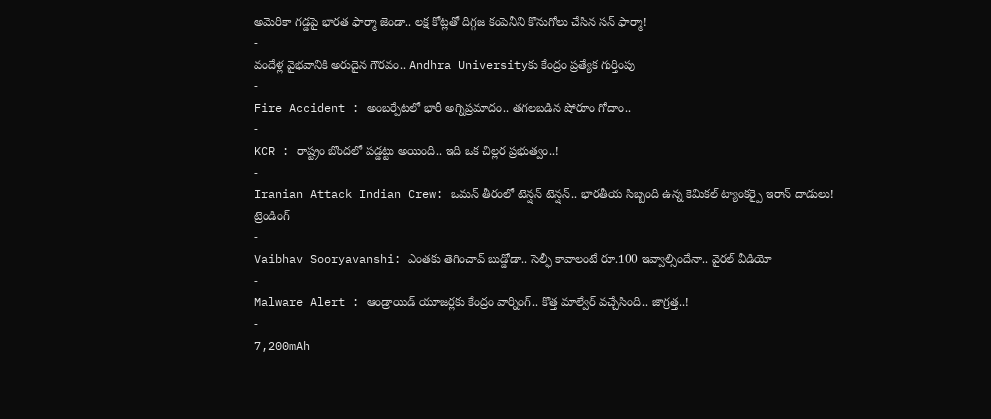అమెరికా గడ్డపై భారత ఫార్మా జెండా.. లక్ష కోట్లతో దిగ్గజ కంపెనీని కొనుగోలు చేసిన సన్ ఫార్మా!
-
వందేళ్ల వైభవానికి అరుదైన గౌరవం.. Andhra Universityకు కేంద్రం ప్రత్యేక గుర్తింపు
-
Fire Accident : అంబర్పేటలో భారీ అగ్నిప్రమాదం.. తగలబడిన షోరూం గోదాం..
-
KCR : రాష్ట్రం బొందలో పడ్డట్టు అయింది.. ఇది ఒక చిల్లర ప్రభుత్వం..!
-
Iranian Attack Indian Crew: ఒమన్ తీరంలో టెన్షన్ టెన్షన్.. భారతీయ సిబ్బంది ఉన్న కెమికల్ ట్యాంకర్పై ఇరాన్ దాడులు!
ట్రెండింగ్
-
Vaibhav Sooryavanshi: ఎంతకు తెగించావ్ బుడ్డోడా.. సెల్ఫీ కావాలంటే రూ.100 ఇవ్వాల్సిందేనా.. వైరల్ వీడియో
-
Malware Alert : ఆండ్రాయిడ్ యూజర్లకు కేంద్రం వార్నింగ్.. కొత్త మాల్వేర్ వచ్చేసింది.. జాగ్రత్త..!
-
7,200mAh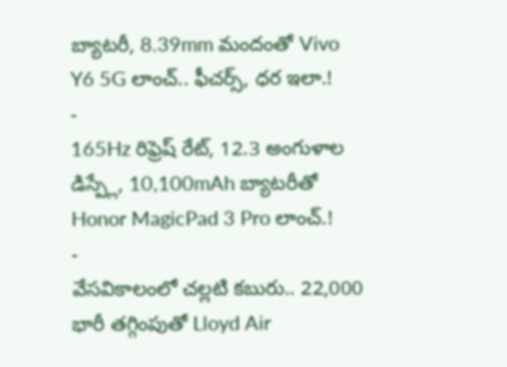బ్యాటరీ, 8.39mm మందంతో Vivo Y6 5G లాంచ్.. ఫీచర్స్, ధర ఇలా.!
-
165Hz రిఫ్రెష్ రేట్, 12.3 అంగుళాల డిస్ప్లే, 10,100mAh బ్యాటరీతో Honor MagicPad 3 Pro లాంచ్.!
-
వేసవికాలంలో చల్లటి కబురు.. 22,000 భారీ తగ్గింపుతో Lloyd Air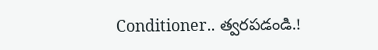Conditioner.. త్వరపడండి.!